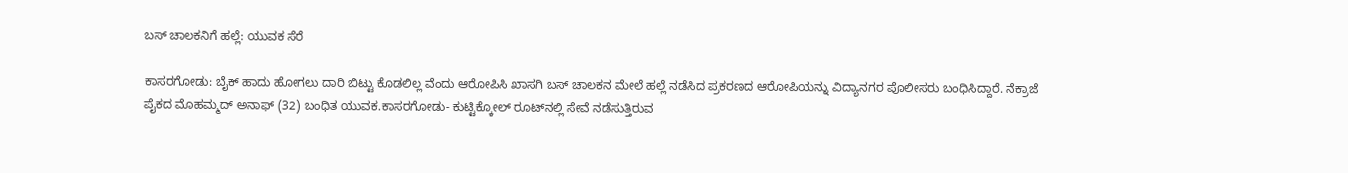ಬಸ್ ಚಾಲಕನಿಗೆ ಹಲ್ಲೆ: ಯುವಕ ಸೆರೆ

ಕಾಸರಗೋಡು: ಬೈಕ್ ಹಾದು ಹೋಗಲು ದಾರಿ ಬಿಟ್ಟು ಕೊಡಲಿಲ್ಲ ವೆಂದು ಆರೋಪಿಸಿ ಖಾಸಗಿ ಬಸ್ ಚಾಲಕನ ಮೇಲೆ ಹಲ್ಲೆ ನಡೆಸಿದ ಪ್ರಕರಣದ ಆರೋಪಿಯನ್ನು ವಿದ್ಯಾನಗರ ಪೊಲೀಸರು ಬಂಧಿಸಿದ್ದಾರೆ. ನೆಕ್ರಾಜೆ ಪೈಕದ ಮೊಹಮ್ಮದ್ ಅನಾಫ್ (32) ಬಂಧಿತ ಯುವಕ.ಕಾಸರಗೋಡು- ಕುಟ್ಟಿಕ್ಕೋಲ್ ರೂಟ್‌ನಲ್ಲಿ ಸೇವೆ ನಡೆಸುತ್ತಿರುವ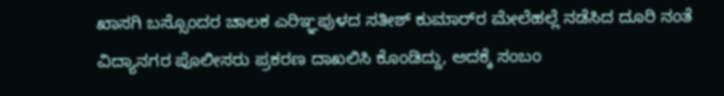ಖಾಸಗಿ ಬಸ್ಸೊಂದರ ಚಾಲಕ ಎರಿಞ್ಞಪುಳದ ಸತೀಶ್ ಕುಮಾರ್‌ರ ಮೇಲೆಹಲ್ಲೆ ನಡೆಸಿದ ದೂರಿ ನಂತೆ ವಿದ್ಯಾನಗರ ಪೊಲೀಸರು ಪ್ರಕರಣ ದಾಖಲಿಸಿ ಕೊಂಡಿದ್ದು, ಅದಕ್ಕೆ ಸಂಬಂ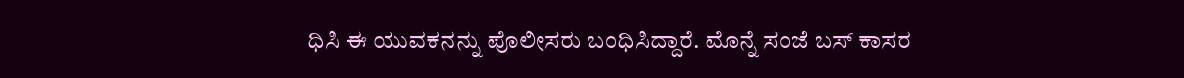ಧಿಸಿ ಈ ಯುವಕನನ್ನು ಪೊಲೀಸರು ಬಂಧಿಸಿದ್ದಾರೆ. ಮೊನ್ನೆ ಸಂಜೆ ಬಸ್ ಕಾಸರ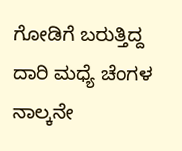ಗೋಡಿಗೆ ಬರುತ್ತಿದ್ದ ದಾರಿ ಮಧ್ಯೆ ಚೆಂಗಳ ನಾಲ್ಕನೇ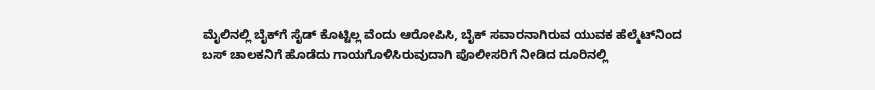ಮೈಲಿನಲ್ಲಿ ಬೈಕ್‌ಗೆ ಸೈಡ್ ಕೊಟ್ಟಿಲ್ಲ ವೆಂದು ಆರೋಪಿಸಿ, ಬೈಕ್ ಸವಾರನಾಗಿರುವ ಯುವಕ ಹೆಲ್ಮೆಟ್‌ನಿಂದ ಬಸ್ ಚಾಲಕನಿಗೆ ಹೊಡೆದು ಗಾಯಗೊಳಿಸಿರುವುದಾಗಿ ಪೊಲೀಸರಿಗೆ ನೀಡಿದ ದೂರಿನಲ್ಲಿ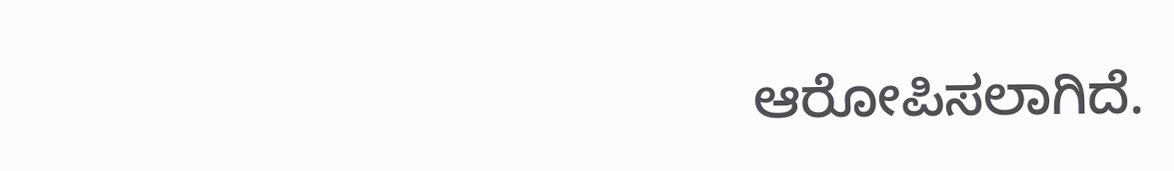ಆರೋಪಿಸಲಾಗಿದೆ.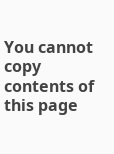You cannot copy contents of this page